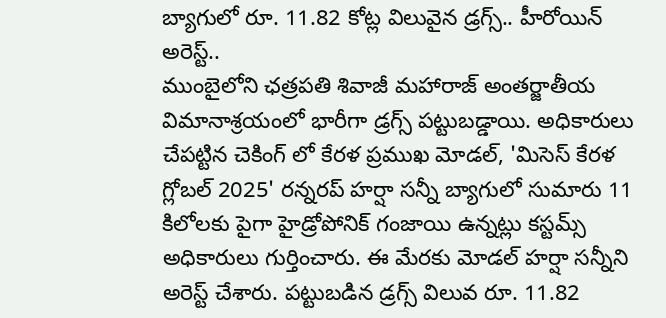బ్యాగులో రూ. 11.82 కోట్ల విలువైన డ్రగ్స్.. హీరోయిన్ అరెస్ట్..
ముంబైలోని ఛత్రపతి శివాజీ మహారాజ్ అంతర్జాతీయ విమానాశ్రయంలో భారీగా డ్రగ్స్ పట్టుబడ్డాయి. అధికారులు చేపట్టిన చెకింగ్ లో కేరళ ప్రముఖ మోడల్, 'మిసెస్ కేరళ గ్లోబల్ 2025' రన్నరప్ హర్షా సన్నీ బ్యాగులో సుమారు 11 కిలోలకు పైగా హైడ్రోపోనిక్ గంజాయి ఉన్నట్లు కస్టమ్స్ అధికారులు గుర్తించారు. ఈ మేరకు మోడల్ హర్షా సన్నీని అరెస్ట్ చేశారు. పట్టుబడిన డ్రగ్స్ విలువ రూ. 11.82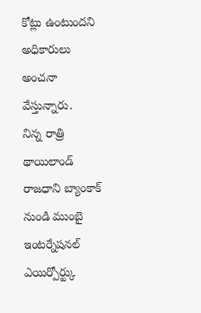కోట్లు ఉంటుందని అధికారులు అంచనా వేస్తున్నారు.
నిన్న రాత్రి థాయిలాండ్ రాజధాని బ్యాంకాక్ నుండి ముంబై ఇంటర్నేషనల్ ఎయిర్పోర్ట్కు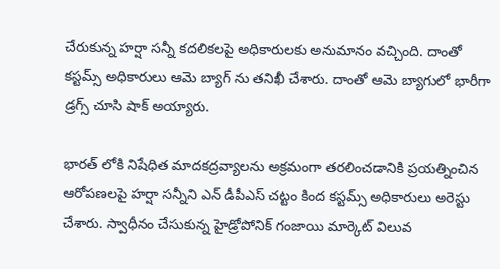చేరుకున్న హర్షా సన్నీ కదలికలపై అధికారులకు అనుమానం వచ్చింది. దాంతో కస్టమ్స్ అధికారులు ఆమె బ్యాగ్ ను తనిఖీ చేశారు. దాంతో ఆమె బ్యాగులో భారీగా డ్రగ్స్ చూసి షాక్ అయ్యారు.

భారత్ లోకి నిషేధిత మాదకద్రవ్యాలను అక్రమంగా తరలించడానికి ప్రయత్నించిన ఆరోపణలపై హర్షా సన్నీని ఎన్ డీపీఎస్ చట్టం కింద కస్టమ్స్ అధికారులు అరెస్టు చేశారు. స్వాధీనం చేసుకున్న హైడ్రోపోనిక్ గంజాయి మార్కెట్ విలువ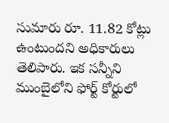సుమారు రూ. 11.82 కోట్లు ఉంటుందని అధికారులు తెలిపారు. ఇక సన్నీని ముంబైలోని ఫోర్ట్ కోర్టులో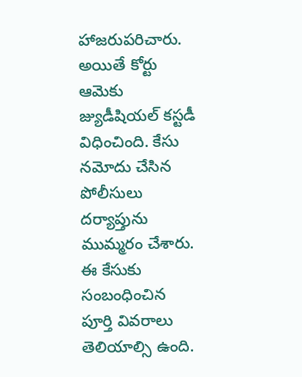హాజరుపరిచారు. అయితే కోర్టు ఆమెకు జ్యుడీషియల్ కస్టడీ విధించింది. కేసు నమోదు చేసిన పోలీసులు దర్యాప్తును ముమ్మరం చేశారు. ఈ కేసుకు సంబంధించిన పూర్తి వివరాలు తెలియాల్సి ఉంది.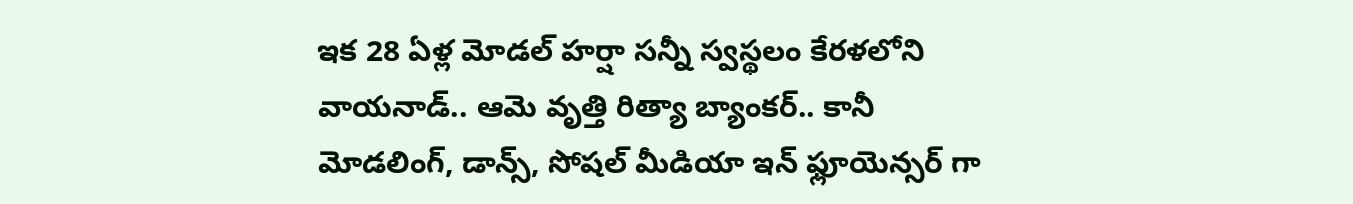ఇక 28 ఏళ్ల మోడల్ హర్షా సన్నీ స్వస్థలం కేరళలోని వాయనాడ్.. ఆమె వృత్తి రిత్యా బ్యాంకర్.. కానీ మోడలింగ్, డాన్స్, సోషల్ మీడియా ఇన్ ఫ్లూయెన్సర్ గా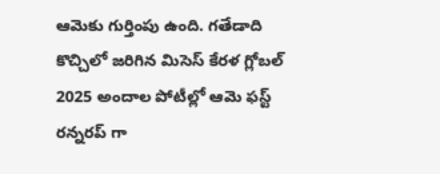ఆమెకు గుర్తింపు ఉంది. గతేడాది కొచ్చిలో జరిగిన మిసెస్ కేరళ గ్లోబల్ 2025 అందాల పోటీల్లో ఆమె ఫస్ట్ రన్నరప్ గా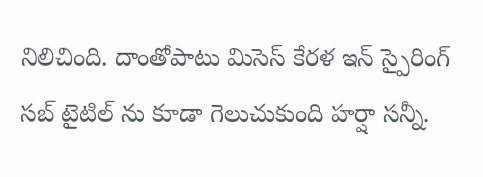నిలిచింది. దాంతోపాటు మిసెస్ కేరళ ఇన్ స్పైరింగ్ సబ్ టైటిల్ ను కూడా గెలుచుకుంది హర్షా సన్నీ.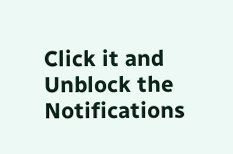Click it and Unblock the Notifications